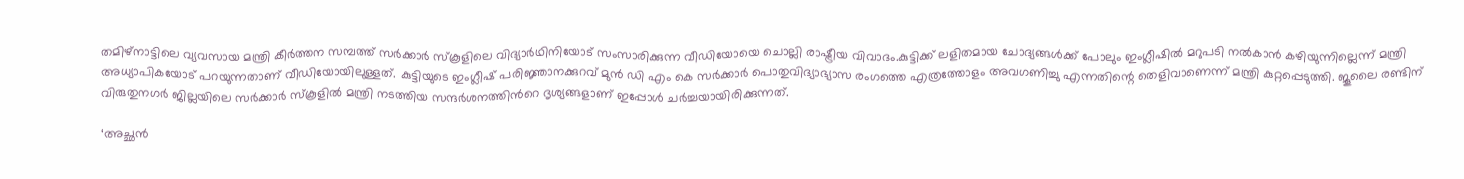തമിഴ്‌നാട്ടിലെ വ്യവസായ മന്ത്രി കീർത്തന സമ്പത്ത് സർക്കാർ സ്കൂളിലെ വിദ്യാർഥിനിയോട് സംസാരിക്കുന്ന വീഡിയോയെ ചൊല്ലി രാഷ്ട്രീയ വിവാദം.കുട്ടിക്ക് ലളിതമായ ചോദ്യങ്ങള്‍ക്ക് പോലും ഇംഗ്ലീഷില്‍ മറുപടി നല്‍കാൻ കഴിയുന്നില്ലെന്ന് മന്ത്രി അധ്യാപികയോട് പറയുന്നതാണ് വീഡിയോയിലുള്ളത്. കുട്ടിയുടെ ഇംഗ്ലീഷ് പരിജ്ഞാനക്കുറവ് മുൻ ഡി എം കെ സർക്കാർ പൊതുവിദ്യാഭ്യാസ രംഗത്തെ എത്രത്തോളം അവഗണിച്ചു എന്നതിന്റെ തെളിവാണെന്ന് മന്ത്രി കുറ്റപ്പെടുത്തി. ജൂലൈ രണ്ടിന് വിരുതുനഗർ ജില്ലയിലെ സർക്കാർ സ്കൂളില്‍ മന്ത്രി നടത്തിയ സന്ദർശനത്തിന്‍റെ ദൃശ്യങ്ങളാണ് ഇപ്പോള്‍ ചർച്ചയായിരിക്കുന്നത്.

‘അച്ഛൻ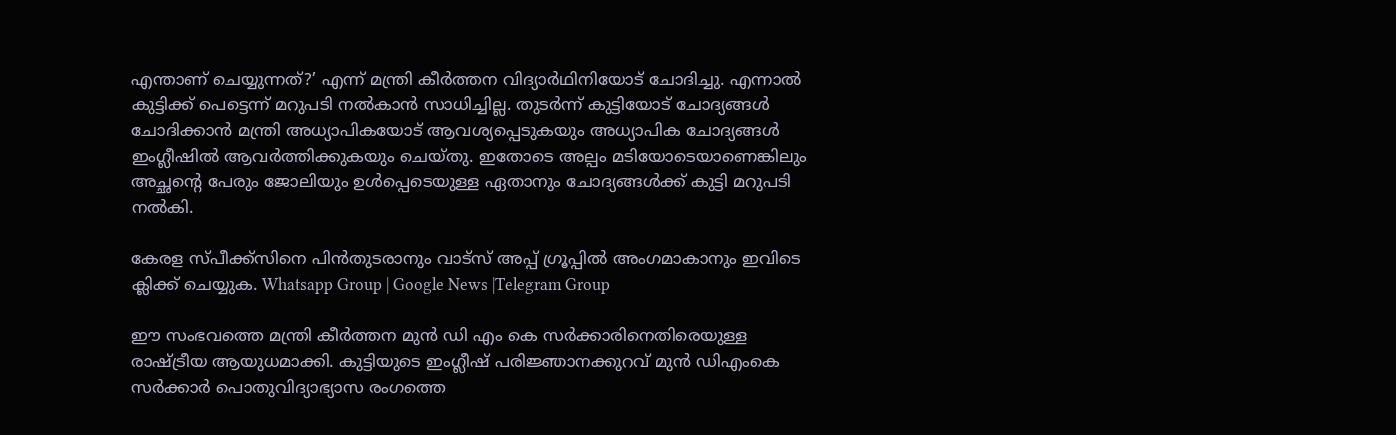എന്താണ് ചെയ്യുന്നത്?’ എന്ന് മന്ത്രി കീർത്തന വിദ്യാർഥിനിയോട് ചോദിച്ചു. എന്നാല്‍ കുട്ടിക്ക് പെട്ടെന്ന് മറുപടി നല്‍കാൻ സാധിച്ചില്ല. തുടർന്ന് കുട്ടിയോട് ചോദ്യങ്ങള്‍ ചോദിക്കാൻ മന്ത്രി അധ്യാപികയോട് ആവശ്യപ്പെടുകയും അധ്യാപിക ചോദ്യങ്ങള്‍ ഇംഗ്ലീഷില്‍ ആവർത്തിക്കുകയും ചെയ്തു. ഇതോടെ അല്പം മടിയോടെയാണെങ്കിലും അച്ഛന്റെ പേരും ജോലിയും ഉള്‍പ്പെടെയുള്ള ഏതാനും ചോദ്യങ്ങള്‍ക്ക് കുട്ടി മറുപടി നല്‍കി.

കേരള സ്പീക്ക്സിനെ പിൻതുടരാനും വാട്സ് അപ്പ് ഗ്രൂപ്പിൽ അംഗമാകാനും ഇവിടെ ക്ലിക്ക് ചെയ്യുക. Whatsapp Group | Google News |Telegram Group

ഈ സംഭവത്തെ മന്ത്രി കീർത്തന മുൻ ഡി എം കെ സർക്കാരിനെതിരെയുള്ള രാഷ്ട്രീയ ആയുധമാക്കി. കുട്ടിയുടെ ഇംഗ്ലീഷ് പരിജ്ഞാനക്കുറവ് മുൻ ഡിഎംകെ സർക്കാർ പൊതുവിദ്യാഭ്യാസ രംഗത്തെ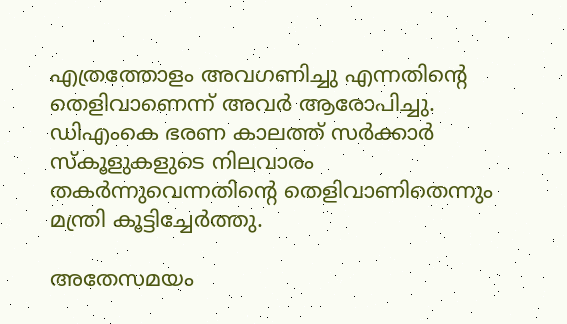എത്രത്തോളം അവഗണിച്ചു എന്നതിന്റെ തെളിവാണെന്ന് അവർ ആരോപിച്ചു. ഡിഎംകെ ഭരണ കാലത്ത് സർക്കാർ സ്കൂളുകളുടെ നിലവാരം തകർന്നുവെന്നതിന്‍റെ തെളിവാണിതെന്നും മന്ത്രി കൂട്ടിച്ചേർത്തു.

അതേസമയം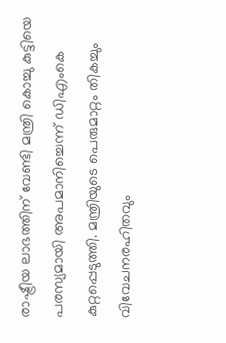രാഷ്ട്രീയ ലാഭത്തിന് വേണ്ടി മന്ത്രി കൊച്ചു കുട്ടിയെ പരസ്യമായി അപമാനിച്ചെന്ന് ഡിഎംകെ കുറ്റപ്പെടുത്തി. മന്ത്രിയുടെ പെരുമാറ്റം തികച്ചും വിവേചനരഹിതവും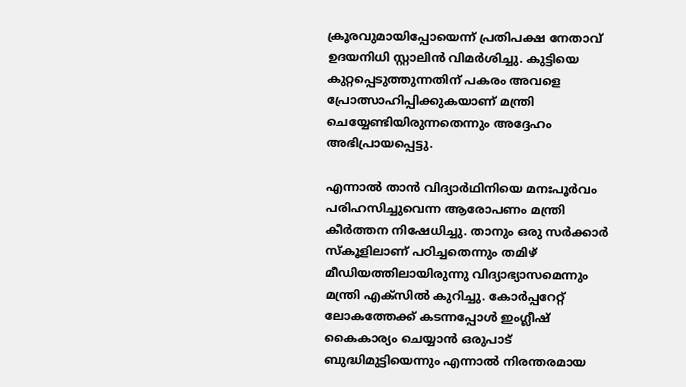ക്രൂരവുമായിപ്പോയെന്ന് പ്രതിപക്ഷ നേതാവ് ഉദയനിധി സ്റ്റാലിൻ വിമർശിച്ചു. കുട്ടിയെ കുറ്റപ്പെടുത്തുന്നതിന് പകരം അവളെ പ്രോത്സാഹിപ്പിക്കുകയാണ് മന്ത്രി ചെയ്യേണ്ടിയിരുന്നതെന്നും അദ്ദേഹം അഭിപ്രായപ്പെട്ടു.

എന്നാല്‍ താൻ വിദ്യാർഥിനിയെ മനഃപൂർവം പരിഹസിച്ചുവെന്ന ആരോപണം മന്ത്രി കീർത്തന നിഷേധിച്ചു. താനും ഒരു സർക്കാർ സ്കൂളിലാണ് പഠിച്ചതെന്നും തമിഴ് മീഡിയത്തിലായിരുന്നു വിദ്യാഭ്യാസമെന്നും മന്ത്രി എക്സില്‍ കുറിച്ചു. കോർപ്പറേറ്റ് ലോകത്തേക്ക് കടന്നപ്പോള്‍ ഇംഗ്ലീഷ് കൈകാര്യം ചെയ്യാൻ ഒരുപാട് ബുദ്ധിമുട്ടിയെന്നും എന്നാല്‍ നിരന്തരമായ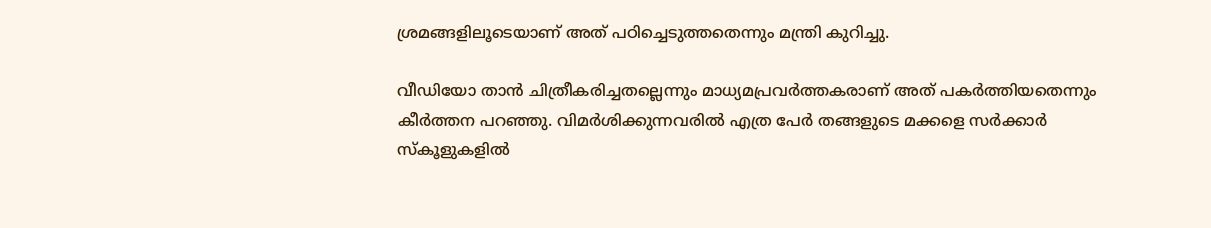ശ്രമങ്ങളിലൂടെയാണ് അത് പഠിച്ചെടുത്തതെന്നും മന്ത്രി കുറിച്ചു.

വീഡിയോ താൻ ചിത്രീകരിച്ചതല്ലെന്നും മാധ്യമപ്രവർത്തകരാണ് അത് പകർത്തിയതെന്നും കീർത്തന പറഞ്ഞു. വിമർശിക്കുന്നവരില്‍ എത്ര പേർ തങ്ങളുടെ മക്കളെ സർക്കാർ സ്കൂളുകളില്‍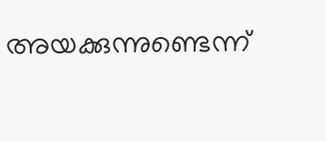അയക്കുന്നുണ്ടെന്ന്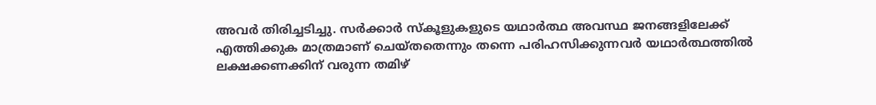അവർ തിരിച്ചടിച്ചു. സർക്കാർ സ്കൂളുകളുടെ യഥാർത്ഥ അവസ്ഥ ജനങ്ങളിലേക്ക് എത്തിക്കുക മാത്രമാണ് ചെയ്തതെന്നും തന്നെ പരിഹസിക്കുന്നവർ യഥാർത്ഥത്തില്‍ ലക്ഷക്കണക്കിന് വരുന്ന തമിഴ്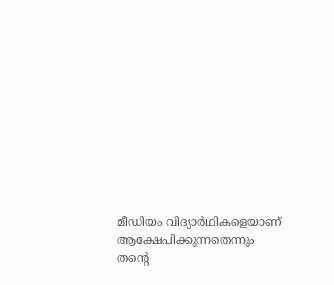മീഡിയം വിദ്യാർഥികളെയാണ് ആക്ഷേപിക്കുന്നതെന്നും തന്റെ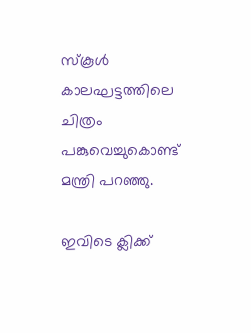സ്കൂള്‍ കാലഘട്ടത്തിലെ ചിത്രം പങ്കുവെച്ചുകൊണ്ട് മന്ത്രി പറഞ്ഞു.

ഇവിടെ ക്ലിക്ക്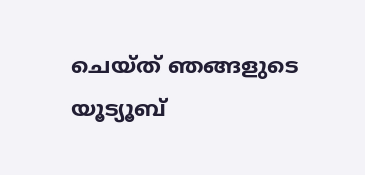ചെയ്ത് ഞങ്ങളുടെ യൂട്യൂബ്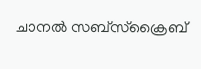ചാനൽ സബ്സ്ക്രൈബ്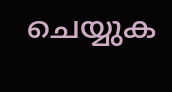ചെയ്യുക